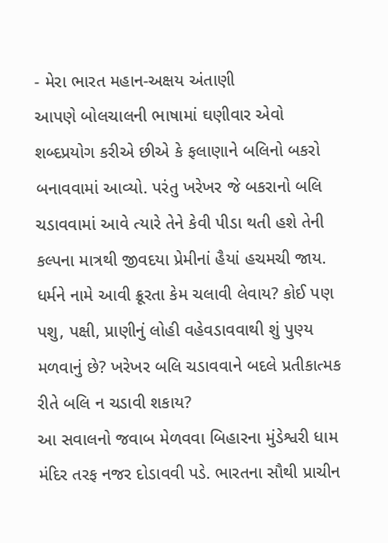- મેરા ભારત મહાન-અક્ષય અંતાણી
આપણે બોલચાલની ભાષામાં ઘણીવાર એવો શબ્દપ્રયોગ કરીએ છીએ કે ફલાણાને બલિનો બકરો બનાવવામાં આવ્યો. પરંતુ ખરેખર જે બકરાનો બલિ ચડાવવામાં આવે ત્યારે તેને કેવી પીડા થતી હશે તેની કલ્પના માત્રથી જીવદયા પ્રેમીનાં હૈયાં હચમચી જાય. ધર્મને નામે આવી ક્રૂરતા કેમ ચલાવી લેવાય? કોઈ પણ પશુ, પક્ષી, પ્રાણીનું લોહી વહેવડાવવાથી શું પુણ્ય મળવાનું છે? ખરેખર બલિ ચડાવવાને બદલે પ્રતીકાત્મક રીતે બલિ ન ચડાવી શકાય?
આ સવાલનો જવાબ મેળવવા બિહારના મુંડેશ્વરી ધામ મંદિર તરફ નજર દોડાવવી પડે. ભારતના સૌથી પ્રાચીન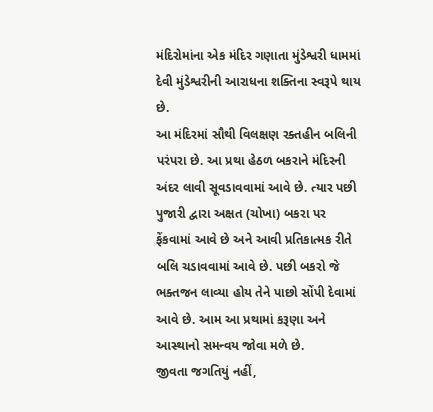મંદિરોમાંના એક મંદિર ગણાતા મુંડેશ્વરી ધામમાં દેવી મુંડેશ્વરીની આરાધના શક્તિના સ્વરૂપે થાય છે.
આ મંદિરમાં સૌથી વિલક્ષણ રક્તહીન બલિની પરંપરા છે. આ પ્રથા હેઠળ બકરાને મંદિરની અંદર લાવી સૂવડાવવામાં આવે છે. ત્યાર પછી પુજારી દ્વારા અક્ષત (ચોખા) બકરા પર ફેંકવામાં આવે છે અને આવી પ્રતિકાત્મક રીતે બલિ ચડાવવામાં આવે છે. પછી બકરો જે ભક્તજન લાવ્યા હોય તેને પાછો સોંપી દેવામાં આવે છે. આમ આ પ્રથામાં કરૂણા અને આસ્થાનો સમન્વય જોવા મળે છે.
જીવતા જગતિયું નહીં,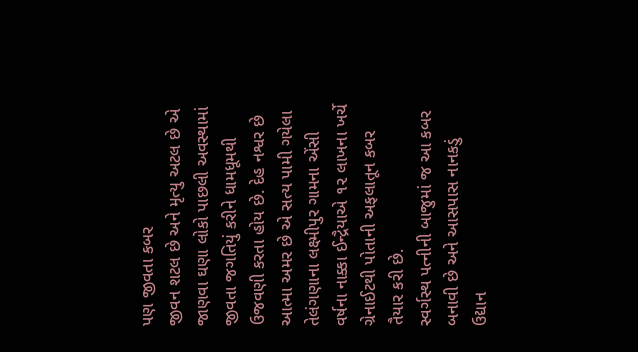પણ જીવતા કબર
જીવન શટલ છે અને મૃત્યુ અટલ છે એ જાણવા ઘણા લોકો પાછલી અવસ્થામાં જીવતા જગતિયું કરીને ધામધૂમથી ઉજવણી કરતા હોય છે. દેહ નશ્વર છે આત્મા અમર છે એ સત્ય પામી ગયેલા તેલંગણાના લક્ષ્મીપુર ગામના એંસી વર્ષના નાક્કા ઈન્દ્રૈયાએ ૧૨ લાખના ખર્ચે ગ્રેનાઈટથી પોતાની અફલાતૂન કબર તૈયાર કરી છે.
સ્વર્ગસ્થ પત્નીની બાજુમાં જ આ કબર બનાવી છે અને આસપાસ નાનકડું ઉદ્યાન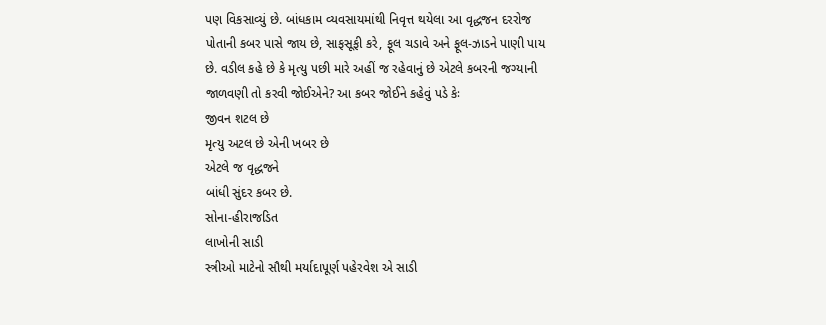પણ વિકસાવ્યું છે. બાંધકામ વ્યવસાયમાંથી નિવૃત્ત થયેલા આ વૃદ્ધજન દરરોજ પોતાની કબર પાસે જાય છે, સાફસૂફી કરે, ફૂલ ચડાવે અને ફૂલ-ઝાડને પાણી પાય છે. વડીલ કહે છે કે મૃત્યુ પછી મારે અહીં જ રહેવાનું છે એટલે કબરની જગ્યાની જાળવણી તો કરવી જોઈએને? આ કબર જોઈને કહેવું પડે કેઃ
જીવન શટલ છે
મૃત્યુ અટલ છે એની ખબર છે
એટલે જ વૃદ્ધજને
બાંધી સુંદર કબર છે.
સોના-હીરાજડિત
લાખોની સાડી
સ્ત્રીઓ માટેનો સૌથી મર્યાદાપૂર્ણ પહેરવેશ એ સાડી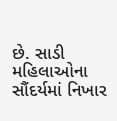છે. સાડી મહિલાઓના સૌંદર્યમાં નિખાર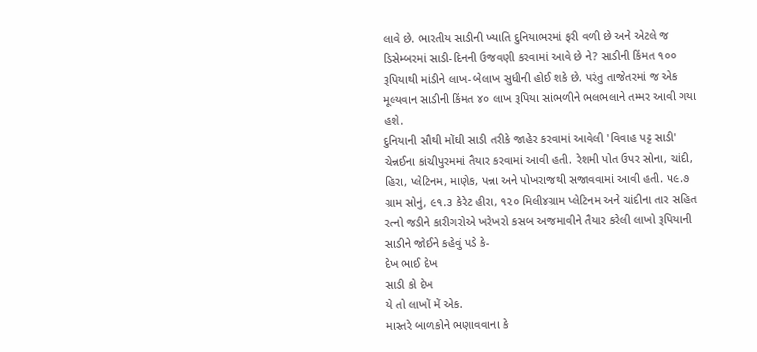લાવે છે. ભારતીય સાડીની ખ્યાતિ દુનિયાભરમાં ફરી વળી છે અને એટલે જ ડિસેમ્બરમાં સાડી-દિનની ઉજવણી કરવામાં આવે છે ને? સાડીની કિંમત ૧૦૦ રૂપિયાથી માંડીને લાખ-બેલાખ સુધીની હોઈ શકે છે. પરંતુ તાજેતરમાં જ એક મૂલ્યવાન સાડીની કિંમત ૪૦ લાખ રૂપિયા સાંભળીને ભલભલાને તમ્મર આવી ગયા હશે.
દુનિયાની સૌથી મોંઘી સાડી તરીકે જાહેર કરવામાં આવેલી 'વિવાહ પટ્ટ સાડી' ચેન્નઈના કાંચીપુરમમાં તૈયાર કરવામાં આવી હતી. રેશમી પોત ઉપર સોના, ચાંદી, હિરા, પ્લેટિનમ, માણેક, પન્ના અને પોખરાજથી સજાવવામાં આવી હતી. ૫૯.૭ ગ્રામ સોનું, ૯૧.૩ કેરેટ હીરા, ૧૨૦ મિલી૪ગ્રામ પ્લેટિનમ અને ચાંદીના તાર સહિત રત્નો જડીને કારીગરોએ ખરેખરો કસબ અજમાવીને તૈયાર કરેલી લાખો રૂપિયાની સાડીને જોઈને કહેવું પડે કે-
દેખ ભાઈ દેખ
સાડી કો દેખ
યે તો લાખોં મેં એક.
માસ્તરે બાળકોને ભણાવવાના કે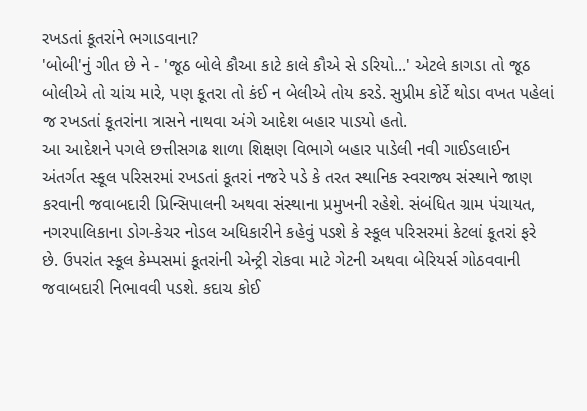રખડતાં કૂતરાંને ભગાડવાના?
'બોબી'નું ગીત છે ને - 'જૂઠ બોલે કૌઆ કાટે કાલે કૌએ સે ડરિયો...' એટલે કાગડા તો જૂઠ બોલીએ તો ચાંચ મારે, પણ કૂતરા તો કંઈ ન બેલીએ તોય કરડે. સુપ્રીમ કોર્ટે થોડા વખત પહેલાં જ રખડતાં કૂતરાંના ત્રાસને નાથવા અંગે આદેશ બહાર પાડયો હતો.
આ આદેશને પગલે છત્તીસગઢ શાળા શિક્ષણ વિભાગે બહાર પાડેલી નવી ગાઈડલાઈન અંતર્ગત સ્કૂલ પરિસરમાં રખડતાં કૂતરાં નજરે પડે કે તરત સ્થાનિક સ્વરાજ્ય સંસ્થાને જાણ કરવાની જવાબદારી પ્રિન્સિપાલની અથવા સંસ્થાના પ્રમુખની રહેશે. સંબંધિત ગ્રામ પંચાયત, નગરપાલિકાના ડોગ-કેચર નોડલ અધિકારીને કહેવું પડશે કે સ્કૂલ પરિસરમાં કેટલાં કૂતરાં ફરે છે. ઉપરાંત સ્કૂલ કેમ્પસમાં કૂતરાંની એન્ટ્રી રોકવા માટે ગેટની અથવા બેરિયર્સ ગોઠવવાની જવાબદારી નિભાવવી પડશે. કદાચ કોઈ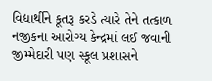વિદ્યાર્થીને કૂતરૂ કરડે ત્યારે તેને તત્કાળ નજીકના આરોગ્ય કેન્દ્રમાં લઈ જવાની જીમ્મેદારી પણ સ્કૂલ પ્રશાસને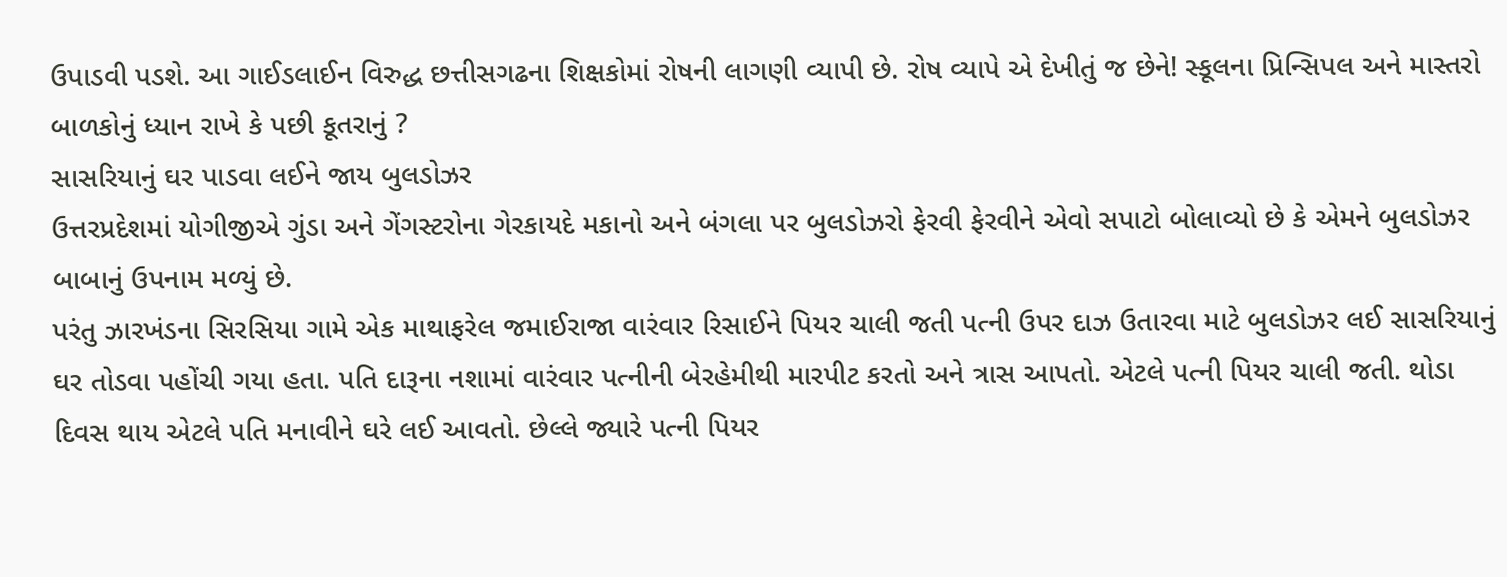ઉપાડવી પડશે. આ ગાઈડલાઈન વિરુદ્ધ છત્તીસગઢના શિક્ષકોમાં રોષની લાગણી વ્યાપી છે. રોષ વ્યાપે એ દેખીતું જ છેને! સ્કૂલના પ્રિન્સિપલ અને માસ્તરો બાળકોનું ધ્યાન રાખે કે પછી કૂતરાનું ?
સાસરિયાનું ઘર પાડવા લઈને જાય બુલડોઝર
ઉત્તરપ્રદેશમાં યોગીજીએ ગુંડા અને ગેંગસ્ટરોના ગેરકાયદે મકાનો અને બંગલા પર બુલડોઝરો ફેરવી ફેરવીને એવો સપાટો બોલાવ્યો છે કે એમને બુલડોઝર બાબાનું ઉપનામ મળ્યું છે.
પરંતુ ઝારખંડના સિરસિયા ગામે એક માથાફરેલ જમાઈરાજા વારંવાર રિસાઈને પિયર ચાલી જતી પત્ની ઉપર દાઝ ઉતારવા માટે બુલડોઝર લઈ સાસરિયાનું ઘર તોડવા પહોંચી ગયા હતા. પતિ દારૂના નશામાં વારંવાર પત્નીની બેરહેમીથી મારપીટ કરતો અને ત્રાસ આપતો. એટલે પત્ની પિયર ચાલી જતી. થોડા દિવસ થાય એટલે પતિ મનાવીને ઘરે લઈ આવતો. છેલ્લે જ્યારે પત્ની પિયર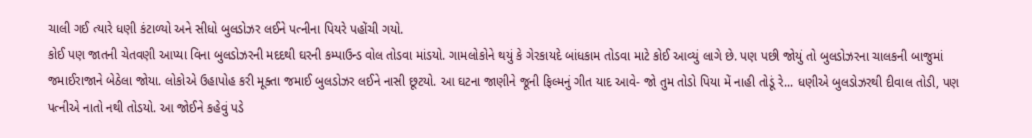ચાલી ગઈ ત્યારે ધણી કંટાળ્યો અને સીધો બુલડોઝર લઈને પત્નીના પિયરે પહોંચી ગયો.
કોઈ પણ જાતની ચેતવણી આપ્યા વિના બુલડોઝરની મદદથી ઘરની કમ્પાઉન્ડ વોલ તોડવા માંડયો. ગામલોકોને થયું કે ગેરકાયદે બાંધકામ તોડવા માટે કોઈ આવ્યું લાગે છે. પણ પછી જોયું તો બુલડોઝરના ચાલકની બાજુમાં જમાઈરાજાને બેઠેલા જોયા. લોકોએ ઉહાપોહ કરી મૂક્તા જમાઈ બુલડોઝર લઈને નાસી છૂટયો. આ ઘટના જાણીને જૂની ફિલ્મનું ગીત યાદ આવે- જો તુમ તોડો પિયા મેં નાહી તોડૂં રે... ધણીએ બુલડોઝરથી દીવાલ તોડી, પણ પત્નીએ નાતો નથી તોડયો. આ જોઈને કહેવું પડે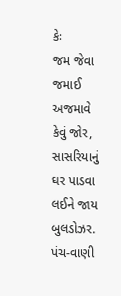કેઃ
જમ જેવા જમાઈ
અજમાવે કેવું જોર,
સાસરિયાનું ઘર પાડવા
લઈને જાય બુલડોઝર.
પંચ-વાણી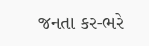જનતા કર-ભરે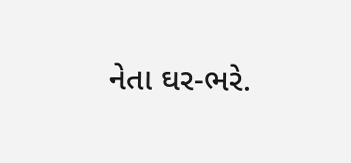નેતા ઘર-ભરે.